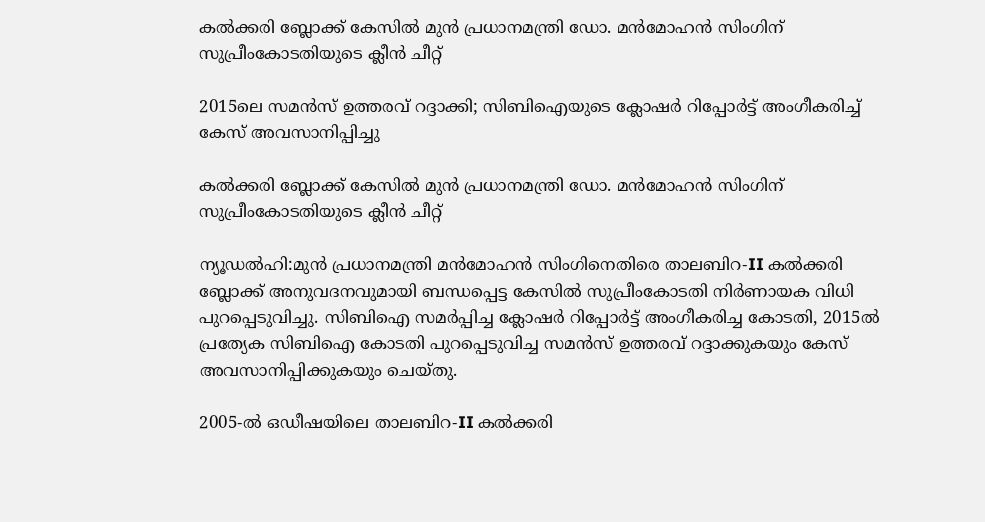കൽക്കരി ബ്ലോക്ക് കേസിൽ മുൻ പ്രധാനമന്ത്രി ഡോ. മൻമോഹൻ സിംഗിന് സുപ്രീംകോടതിയുടെ ക്ലീൻ ചീറ്റ്

2015ലെ സമൻസ് ഉത്തരവ് റദ്ദാക്കി; സിബിഐയുടെ ക്ലോഷർ റിപ്പോർട്ട് അംഗീകരിച്ച് കേസ് അവസാനിപ്പിച്ചു

കൽക്കരി ബ്ലോക്ക് കേസിൽ മുൻ പ്രധാനമന്ത്രി ഡോ. മൻമോഹൻ സിംഗിന് സുപ്രീംകോടതിയുടെ ക്ലീൻ ചീറ്റ്

ന്യൂഡൽഹി:മുൻ പ്രധാനമന്ത്രി മൻമോഹൻ സിംഗിനെതിരെ താലബിറ-II കൽക്കരി ബ്ലോക്ക് അനുവദനവുമായി ബന്ധപ്പെട്ട കേസിൽ സുപ്രീംകോടതി നിർണായക വിധി പുറപ്പെടുവിച്ചു. സിബിഐ സമർപ്പിച്ച ക്ലോഷർ റിപ്പോർട്ട് അംഗീകരിച്ച കോടതി, 2015ൽ പ്രത്യേക സിബിഐ കോടതി പുറപ്പെടുവിച്ച സമൻസ് ഉത്തരവ് റദ്ദാക്കുകയും കേസ് അവസാനിപ്പിക്കുകയും ചെയ്തു.

2005-ൽ ഒഡീഷയിലെ താലബിറ-II കൽക്കരി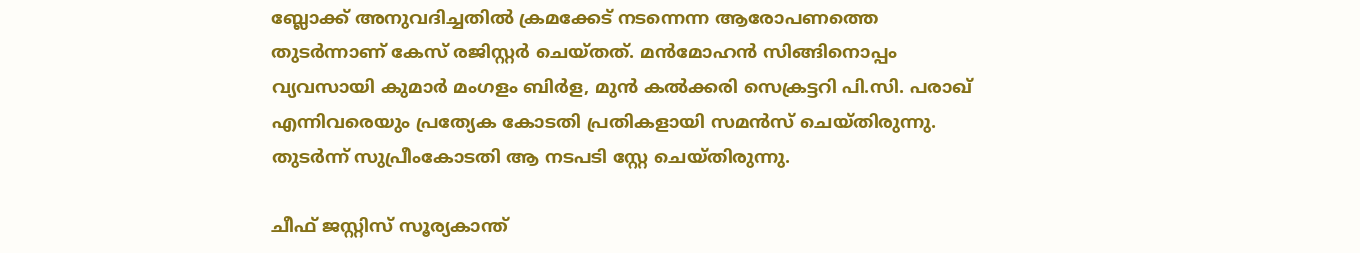ബ്ലോക്ക് അനുവദിച്ചതിൽ ക്രമക്കേട് നടന്നെന്ന ആരോപണത്തെ തുടർന്നാണ് കേസ് രജിസ്റ്റർ ചെയ്തത്. മൻമോഹൻ സിങ്ങിനൊപ്പം വ്യവസായി കുമാർ മംഗളം ബിർള, മുൻ കൽക്കരി സെക്രട്ടറി പി.സി. പരാഖ് എന്നിവരെയും പ്രത്യേക കോടതി പ്രതികളായി സമൻസ് ചെയ്തിരുന്നു. തുടർന്ന് സുപ്രീംകോടതി ആ നടപടി സ്റ്റേ ചെയ്തിരുന്നു.

ചീഫ് ജസ്റ്റിസ് സൂര്യകാന്ത്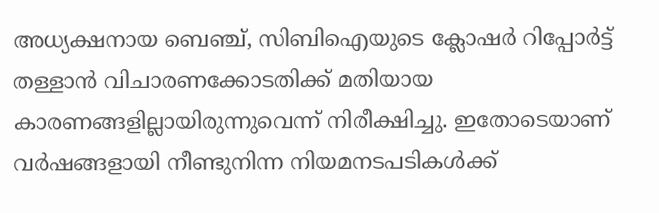അധ്യക്ഷനായ ബെഞ്ച്, സിബിഐയുടെ ക്ലോഷർ റിപ്പോർട്ട് തള്ളാൻ വിചാരണക്കോടതിക്ക് മതിയായ കാരണങ്ങളില്ലായിരുന്നുവെന്ന് നിരീക്ഷിച്ചു. ഇതോടെയാണ് വർഷങ്ങളായി നീണ്ടുനിന്ന നിയമനടപടികൾക്ക്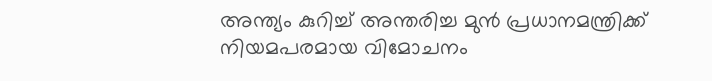അന്ത്യം കുറിച്ച് അന്തരിച്ച മുൻ പ്രധാനമന്ത്രിക്ക് നിയമപരമായ വിമോചനം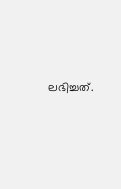ലഭിച്ചത്.